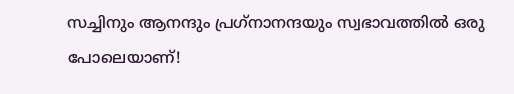സച്ചിനും ആനന്ദും പ്രഗ്‌നാനന്ദയും സ്വഭാവത്തില്‍ ഒരു പോലെയാണ്!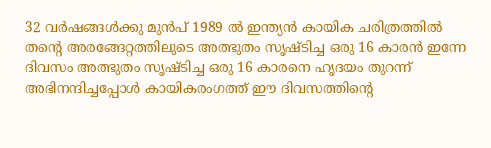32 വര്‍ഷങ്ങള്‍ക്കു മുന്‍പ് 1989 ല്‍ ഇന്ത്യന്‍ കായിക ചരിത്രത്തില്‍ തന്റെ അരങ്ങേറ്റത്തിലുടെ അത്ഭുതം സൃഷ്ടിച്ച ഒരു 16 കാരന്‍ ഇന്നേ ദിവസം അത്ഭുതം സൃഷ്ടിച്ച ഒരു 16 കാരനെ ഹൃദയം തുറന്ന് അഭിനന്ദിച്ചപ്പോള്‍ കായികരംഗത്ത് ഈ ദിവസത്തിന്റെ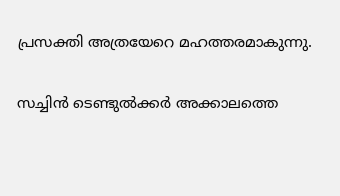പ്രസക്തി അത്രയേറെ മഹത്തരമാകുന്നു.

സച്ചിന്‍ ടെണ്ടുല്‍ക്കര്‍ അക്കാലത്തെ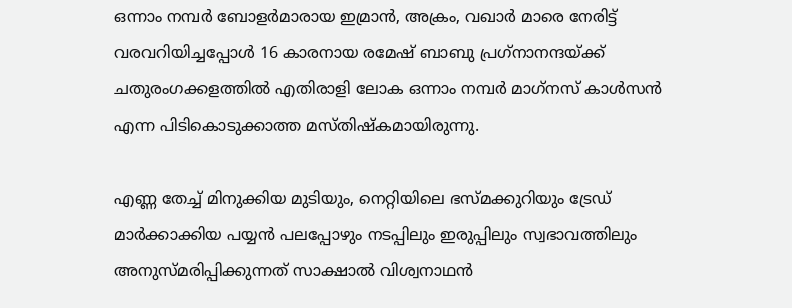ഒന്നാം നമ്പര്‍ ബോളര്‍മാരായ ഇമ്രാന്‍, അക്രം, വഖാര്‍ മാരെ നേരിട്ട് വരവറിയിച്ചപ്പോള്‍ 16 കാരനായ രമേഷ് ബാബു പ്രഗ്‌നാനന്ദയ്ക്ക് ചതുരംഗക്കളത്തില്‍ എതിരാളി ലോക ഒന്നാം നമ്പര്‍ മാഗ്‌നസ് കാള്‍സന്‍ എന്ന പിടികൊടുക്കാത്ത മസ്തിഷ്‌കമായിരുന്നു.

എണ്ണ തേച്ച് മിനുക്കിയ മുടിയും, നെറ്റിയിലെ ഭസ്മക്കുറിയും ട്രേഡ് മാര്‍ക്കാക്കിയ പയ്യന്‍ പലപ്പോഴും നടപ്പിലും ഇരുപ്പിലും സ്വഭാവത്തിലും അനുസ്മരിപ്പിക്കുന്നത് സാക്ഷാല്‍ വിശ്വനാഥന്‍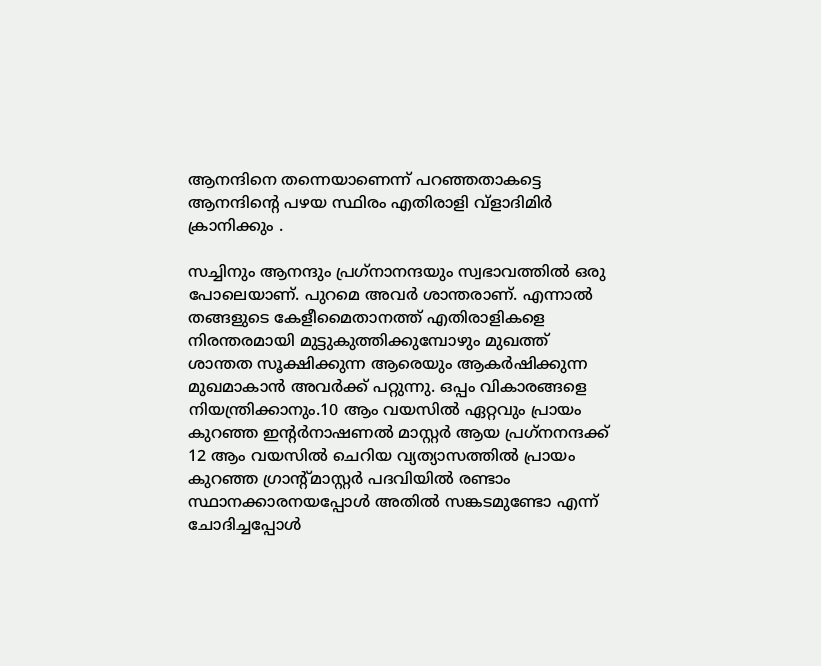ആനന്ദിനെ തന്നെയാണെന്ന് പറഞ്ഞതാകട്ടെ ആനന്ദിന്റെ പഴയ സ്ഥിരം എതിരാളി വ്‌ളാദിമിര്‍ ക്രാനിക്കും .

സച്ചിനും ആനന്ദും പ്രഗ്‌നാനന്ദയും സ്വഭാവത്തില്‍ ഒരു പോലെയാണ്. പുറമെ അവര്‍ ശാന്തരാണ്. എന്നാല്‍ തങ്ങളുടെ കേളീമൈതാനത്ത് എതിരാളികളെ നിരന്തരമായി മുട്ടുകുത്തിക്കുമ്പോഴും മുഖത്ത് ശാന്തത സൂക്ഷിക്കുന്ന ആരെയും ആകര്‍ഷിക്കുന്ന മുഖമാകാന്‍ അവര്‍ക്ക് പറ്റുന്നു. ഒപ്പം വികാരങ്ങളെ നിയന്ത്രിക്കാനും.10 ആം വയസില്‍ ഏറ്റവും പ്രായം കുറഞ്ഞ ഇന്റര്‍നാഷണല്‍ മാസ്റ്റര്‍ ആയ പ്രഗ്‌നനന്ദക്ക് 12 ആം വയസില്‍ ചെറിയ വ്യത്യാസത്തില്‍ പ്രായം കുറഞ്ഞ ഗ്രാന്റ്മാസ്റ്റര്‍ പദവിയില്‍ രണ്ടാം സ്ഥാനക്കാരനയപ്പോള്‍ അതില്‍ സങ്കടമുണ്ടോ എന്ന് ചോദിച്ചപ്പോള്‍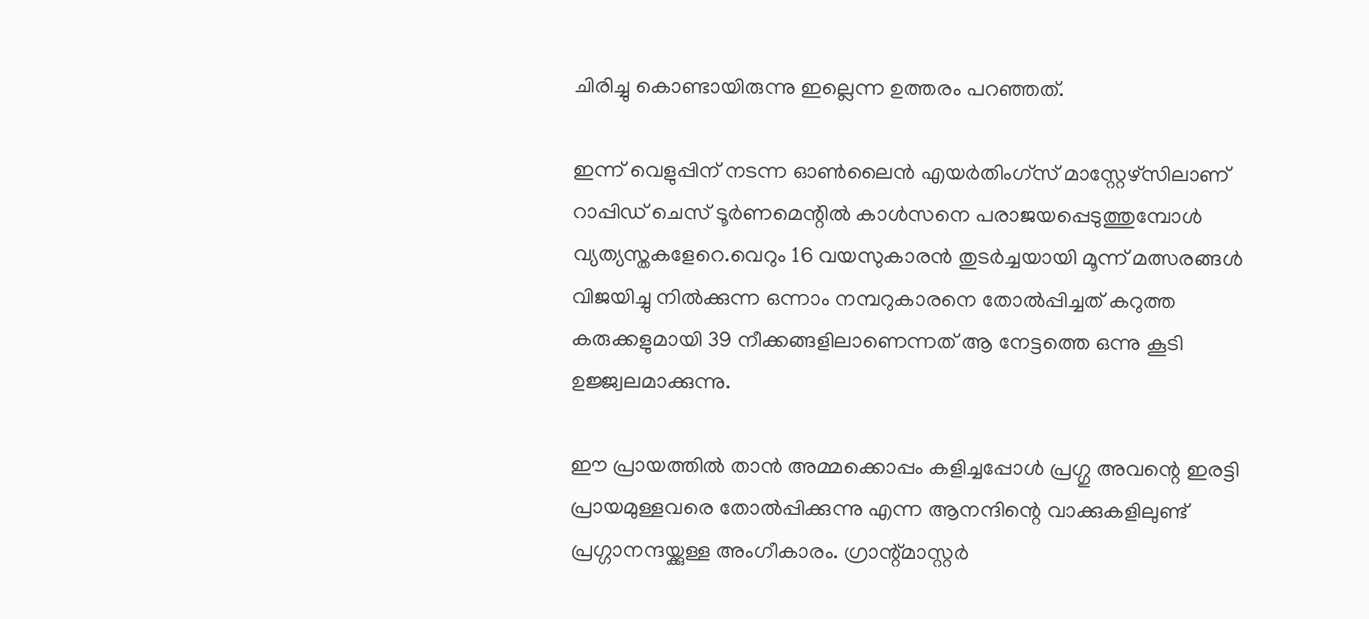ചിരിച്ചു കൊണ്ടായിരുന്നു ഇല്ലെന്ന ഉത്തരം പറഞ്ഞത്.

ഇന്ന് വെളുപ്പിന് നടന്ന ഓണ്‍ലൈന്‍ എയര്‍തിംഗ്‌സ് മാസ്റ്റേഴ്‌സിലാണ് റാപ്പിഡ് ചെസ് ടൂര്‍ണമെന്റില്‍ കാള്‍സനെ പരാജയപ്പെടുത്തുമ്പോള്‍ വ്യത്യസ്തകളേറെ.വെറും 16 വയസുകാരന്‍ തുടര്‍ച്ചയായി മൂന്ന് മത്സരങ്ങള്‍ വിജയിച്ചു നില്‍ക്കുന്ന ഒന്നാം നമ്പറുകാരനെ തോല്‍പ്പിച്ചത് കറുത്ത കരുക്കളുമായി 39 നീക്കങ്ങളിലാണെന്നത് ആ നേട്ടത്തെ ഒന്നു കൂടി ഉജ്ജ്വലമാക്കുന്നു.

ഈ പ്രായത്തില്‍ താന്‍ അമ്മക്കൊപ്പം കളിച്ചപ്പോള്‍ പ്രഗ്ഗു അവന്റെ ഇരട്ടി പ്രായമുള്ളവരെ തോല്‍പ്പിക്കുന്നു എന്ന ആനന്ദിന്റെ വാക്കുകളിലുണ്ട് പ്രഗ്ഗാനന്ദയ്ക്കുള്ള അംഗീകാരം. ഗ്രാന്റ്മാസ്റ്റര്‍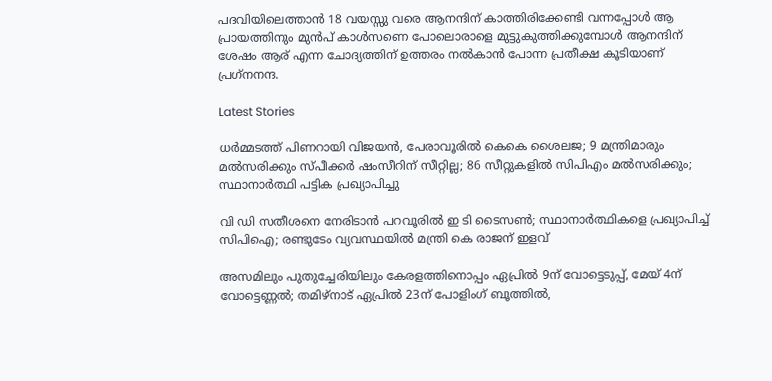പദവിയിലെത്താന്‍ 18 വയസ്സു വരെ ആനന്ദിന് കാത്തിരിക്കേണ്ടി വന്നപ്പോള്‍ ആ പ്രായത്തിനും മുന്‍പ് കാള്‍സണെ പോലൊരാളെ മുട്ടുകുത്തിക്കുമ്പോള്‍ ആനന്ദിന് ശേഷം ആര് എന്ന ചോദ്യത്തിന് ഉത്തരം നല്‍കാന്‍ പോന്ന പ്രതീക്ഷ കൂടിയാണ് പ്രഗ്‌നനന്ദ.

Latest Stories

ധര്‍മ്മടത്ത് പിണറായി വിജയന്‍, പേരാവൂരില്‍ കെകെ ശൈലജ; 9 മന്ത്രിമാരും മല്‍സരിക്കും സ്പീക്കര്‍ ഷംസീറിന് സീറ്റില്ല; 86 സീറ്റുകളില്‍ സിപിഎം മല്‍സരിക്കും; സ്ഥാനാര്‍ത്ഥി പട്ടിക പ്രഖ്യാപിച്ചു

വി ഡി സതീശനെ നേരിടാന്‍ പറവൂരില്‍ ഇ ടി ടൈസണ്‍; സ്ഥാനാര്‍ത്ഥികളെ പ്രഖ്യാപിച്ച് സിപിഐ; രണ്ടുടേം വ്യവസ്ഥയില്‍ മന്ത്രി കെ രാജന് ഇളവ്

അസമിലും പുതുച്ചേരിയിലും കേരളത്തിനൊപ്പം ഏപ്രില്‍ 9ന് വോട്ടെടുപ്പ്, മേയ് 4ന് വോട്ടെണ്ണല്‍; തമിഴ്‌നാട് ഏപ്രില്‍ 23ന് പോളിംഗ് ബൂത്തില്‍,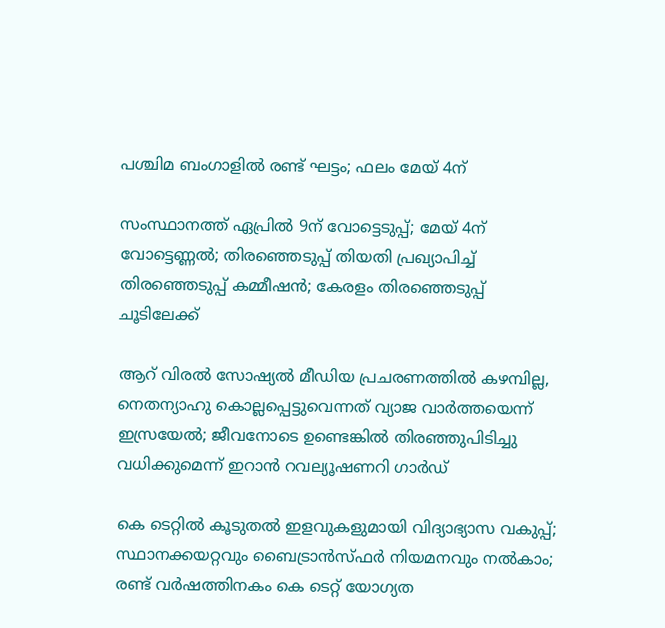പശ്ചിമ ബംഗാളില്‍ രണ്ട് ഘട്ടം; ഫലം മേയ് 4ന്

സംസ്ഥാനത്ത് ഏപ്രില്‍ 9ന് വോട്ടെടുപ്പ്; മേയ് 4ന് വോട്ടെണ്ണല്‍; തിരഞ്ഞെടുപ്പ് തിയതി പ്രഖ്യാപിച്ച് തിരഞ്ഞെടുപ്പ് കമ്മീഷന്‍; കേരളം തിരഞ്ഞെടുപ്പ് ചൂടിലേക്ക്

ആറ് വിരല്‍ സോഷ്യല്‍ മീഡിയ പ്രചരണത്തില്‍ കഴമ്പില്ല, നെതന്യാഹു കൊല്ലപ്പെട്ടുവെന്നത് വ്യാജ വാര്‍ത്തയെന്ന് ഇസ്രയേല്‍; ജീവനോടെ ഉണ്ടെങ്കില്‍ തിരഞ്ഞുപിടിച്ചു വധിക്കുമെന്ന് ഇറാന്‍ റവല്യൂഷണറി ഗാര്‍ഡ്

കെ ടെറ്റില്‍ കൂടുതല്‍ ഇളവുകളുമായി വിദ്യാഭ്യാസ വകുപ്പ്; സ്ഥാനക്കയറ്റവും ബൈട്രാന്‍സ്ഫര്‍ നിയമനവും നല്‍കാം; രണ്ട് വര്‍ഷത്തിനകം കെ ടെറ്റ് യോഗ്യത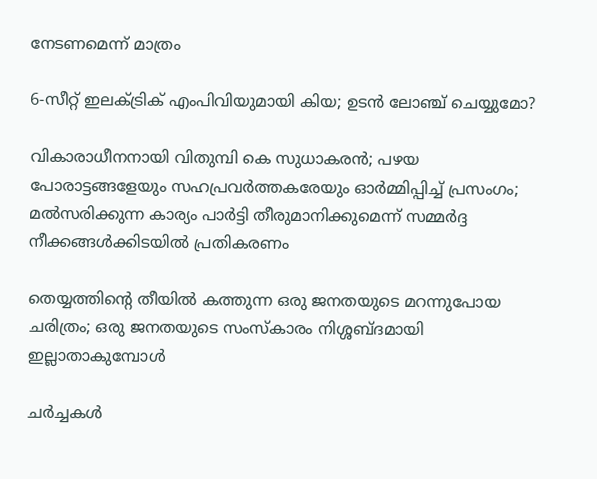നേടണമെന്ന് മാത്രം

6-സീറ്റ് ഇലക്‌ട്രിക് എംപിവിയുമായി കിയ; ഉടൻ ലോഞ്ച് ചെയ്യുമോ?

വികാരാധീനനായി വിതുമ്പി കെ സുധാകരന്‍; പഴയ പോരാട്ടങ്ങളേയും സഹപ്രവര്‍ത്തകരേയും ഓര്‍മ്മിപ്പിച്ച് പ്രസംഗം; മല്‍സരിക്കുന്ന കാര്യം പാര്‍ട്ടി തീരുമാനിക്കുമെന്ന് സമ്മര്‍ദ്ദ നീക്കങ്ങള്‍ക്കിടയില്‍ പ്രതികരണം

തെയ്യത്തിന്റെ തീയിൽ കത്തുന്ന ഒരു ജനതയുടെ മറന്നുപോയ ചരിത്രം; ഒരു ജനതയുടെ സംസ്കാരം നിശ്ശബ്ദമായി ഇല്ലാതാകുമ്പോൾ

ചർച്ചകൾ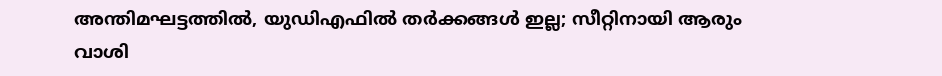അന്തിമഘട്ടത്തിൽ, യുഡിഎഫിൽ തർക്കങ്ങൾ ഇല്ല; സീറ്റിനായി ആരും വാശി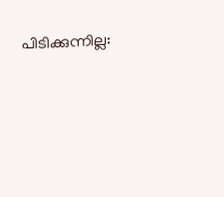പിടിക്കുന്നില്ല: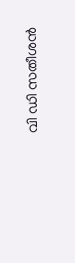വി ഡി സതീശൻ